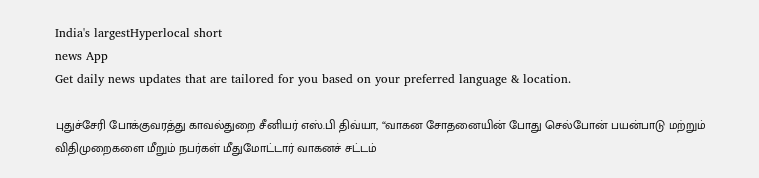India's largestHyperlocal short
news App
Get daily news updates that are tailored for you based on your preferred language & location.

புதுச்சேரி போக்குவரத்து காவல்துறை சீனியர் எஸ்.பி திவ்யா, “வாகன சோதனையின் போது செல்போன் பயன்பாடு மற்றும் விதிமுறைகளை மீறும் நபர்கள் மீதுமோட்டார் வாகனச் சட்டம்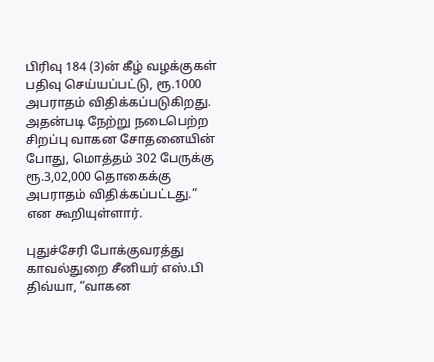பிரிவு 184 (3)ன் கீழ் வழக்குகள் பதிவு செய்யப்பட்டு, ரூ.1000 அபராதம் விதிக்கப்படுகிறது. அதன்படி நேற்று நடைபெற்ற சிறப்பு வாகன சோதனையின் போது, மொத்தம் 302 பேருக்கு ரூ.3,02,000 தொகைக்கு அபராதம் விதிக்கப்பட்டது.” என கூறியுள்ளார்.

புதுச்சேரி போக்குவரத்து காவல்துறை சீனியர் எஸ்.பி திவ்யா, “வாகன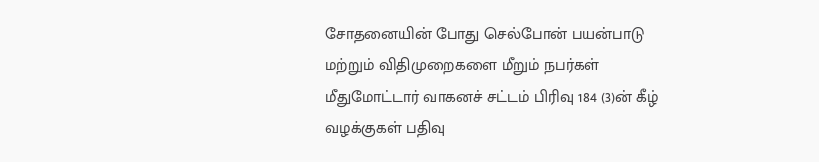சோதனையின் போது செல்போன் பயன்பாடு மற்றும் விதிமுறைகளை மீறும் நபர்கள் மீதுமோட்டார் வாகனச் சட்டம் பிரிவு 184 (3)ன் கீழ் வழக்குகள் பதிவு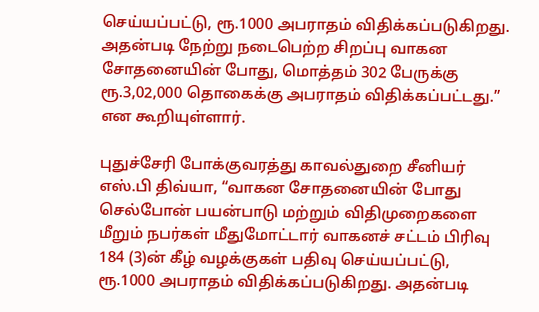செய்யப்பட்டு, ரூ.1000 அபராதம் விதிக்கப்படுகிறது. அதன்படி நேற்று நடைபெற்ற சிறப்பு வாகன சோதனையின் போது, மொத்தம் 302 பேருக்கு ரூ.3,02,000 தொகைக்கு அபராதம் விதிக்கப்பட்டது.” என கூறியுள்ளார்.

புதுச்சேரி போக்குவரத்து காவல்துறை சீனியர் எஸ்.பி திவ்யா, “வாகன சோதனையின் போது செல்போன் பயன்பாடு மற்றும் விதிமுறைகளை மீறும் நபர்கள் மீதுமோட்டார் வாகனச் சட்டம் பிரிவு 184 (3)ன் கீழ் வழக்குகள் பதிவு செய்யப்பட்டு, ரூ.1000 அபராதம் விதிக்கப்படுகிறது. அதன்படி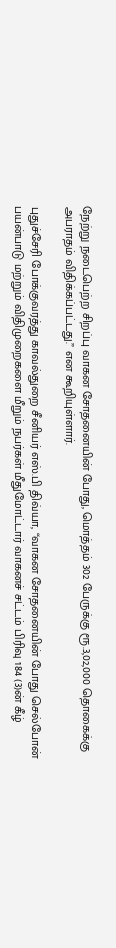நேற்று நடைபெற்ற சிறப்பு வாகன சோதனையின் போது, மொத்தம் 302 பேருக்கு ரூ.3,02,000 தொகைக்கு அபராதம் விதிக்கப்பட்டது.” என கூறியுள்ளார்.

புதுச்சேரி போக்குவரத்து காவல்துறை சீனியர் எஸ்.பி திவ்யா, “வாகன சோதனையின் போது செல்போன் பயன்பாடு மற்றும் விதிமுறைகளை மீறும் நபர்கள் மீதுமோட்டார் வாகனச் சட்டம் பிரிவு 184 (3)ன் கீழ்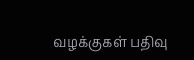வழக்குகள் பதிவு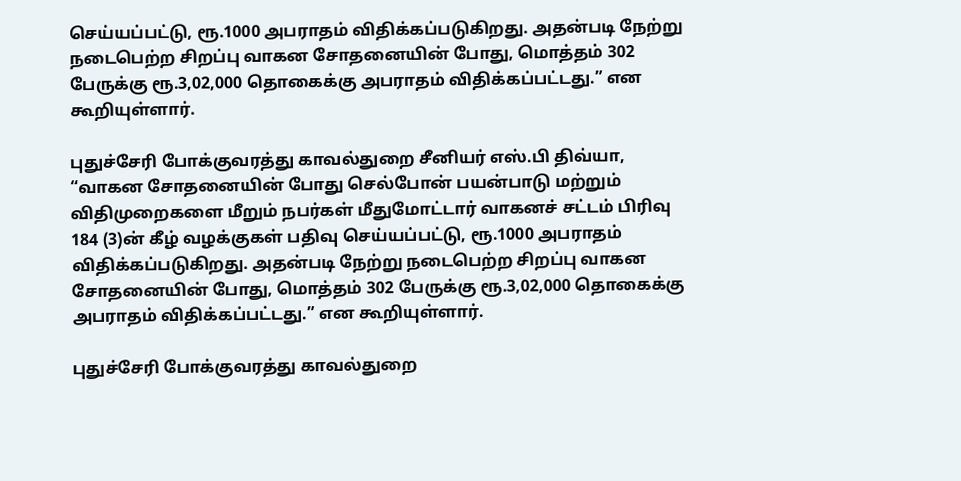செய்யப்பட்டு, ரூ.1000 அபராதம் விதிக்கப்படுகிறது. அதன்படி நேற்று நடைபெற்ற சிறப்பு வாகன சோதனையின் போது, மொத்தம் 302 பேருக்கு ரூ.3,02,000 தொகைக்கு அபராதம் விதிக்கப்பட்டது.” என கூறியுள்ளார்.

புதுச்சேரி போக்குவரத்து காவல்துறை சீனியர் எஸ்.பி திவ்யா, “வாகன சோதனையின் போது செல்போன் பயன்பாடு மற்றும் விதிமுறைகளை மீறும் நபர்கள் மீதுமோட்டார் வாகனச் சட்டம் பிரிவு 184 (3)ன் கீழ் வழக்குகள் பதிவு செய்யப்பட்டு, ரூ.1000 அபராதம் விதிக்கப்படுகிறது. அதன்படி நேற்று நடைபெற்ற சிறப்பு வாகன சோதனையின் போது, மொத்தம் 302 பேருக்கு ரூ.3,02,000 தொகைக்கு அபராதம் விதிக்கப்பட்டது.” என கூறியுள்ளார்.

புதுச்சேரி போக்குவரத்து காவல்துறை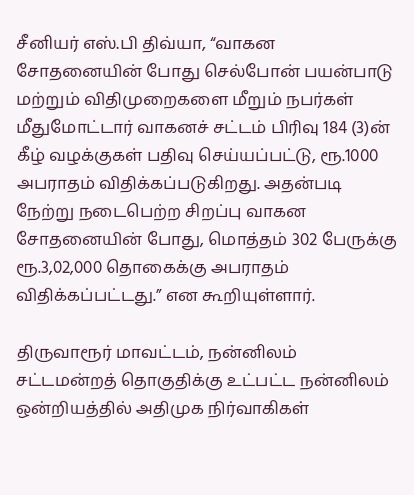சீனியர் எஸ்.பி திவ்யா, “வாகன சோதனையின் போது செல்போன் பயன்பாடு மற்றும் விதிமுறைகளை மீறும் நபர்கள் மீதுமோட்டார் வாகனச் சட்டம் பிரிவு 184 (3)ன் கீழ் வழக்குகள் பதிவு செய்யப்பட்டு, ரூ.1000 அபராதம் விதிக்கப்படுகிறது. அதன்படி நேற்று நடைபெற்ற சிறப்பு வாகன சோதனையின் போது, மொத்தம் 302 பேருக்கு ரூ.3,02,000 தொகைக்கு அபராதம் விதிக்கப்பட்டது.” என கூறியுள்ளார்.

திருவாரூர் மாவட்டம், நன்னிலம் சட்டமன்றத் தொகுதிக்கு உட்பட்ட நன்னிலம் ஒன்றியத்தில் அதிமுக நிர்வாகிகள்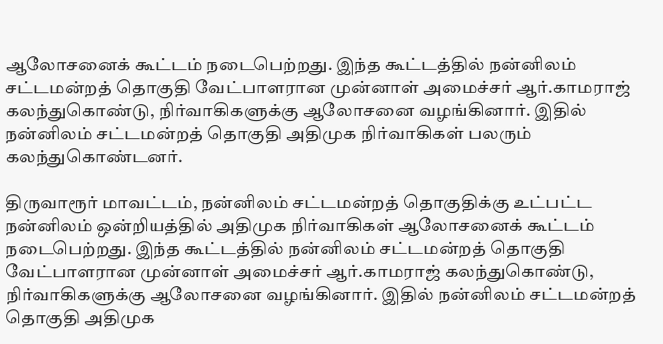ஆலோசனைக் கூட்டம் நடைபெற்றது. இந்த கூட்டத்தில் நன்னிலம் சட்டமன்றத் தொகுதி வேட்பாளரான முன்னாள் அமைச்சர் ஆர்.காமராஜ் கலந்துகொண்டு, நிர்வாகிகளுக்கு ஆலோசனை வழங்கினார். இதில் நன்னிலம் சட்டமன்றத் தொகுதி அதிமுக நிர்வாகிகள் பலரும் கலந்துகொண்டனர்.

திருவாரூர் மாவட்டம், நன்னிலம் சட்டமன்றத் தொகுதிக்கு உட்பட்ட நன்னிலம் ஒன்றியத்தில் அதிமுக நிர்வாகிகள் ஆலோசனைக் கூட்டம் நடைபெற்றது. இந்த கூட்டத்தில் நன்னிலம் சட்டமன்றத் தொகுதி வேட்பாளரான முன்னாள் அமைச்சர் ஆர்.காமராஜ் கலந்துகொண்டு, நிர்வாகிகளுக்கு ஆலோசனை வழங்கினார். இதில் நன்னிலம் சட்டமன்றத் தொகுதி அதிமுக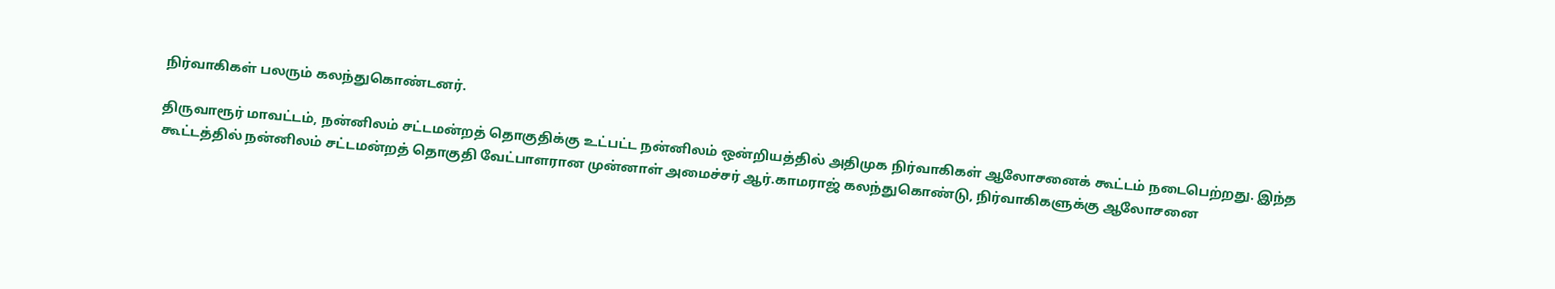நிர்வாகிகள் பலரும் கலந்துகொண்டனர்.

திருவாரூர் மாவட்டம், நன்னிலம் சட்டமன்றத் தொகுதிக்கு உட்பட்ட நன்னிலம் ஒன்றியத்தில் அதிமுக நிர்வாகிகள் ஆலோசனைக் கூட்டம் நடைபெற்றது. இந்த கூட்டத்தில் நன்னிலம் சட்டமன்றத் தொகுதி வேட்பாளரான முன்னாள் அமைச்சர் ஆர்.காமராஜ் கலந்துகொண்டு, நிர்வாகிகளுக்கு ஆலோசனை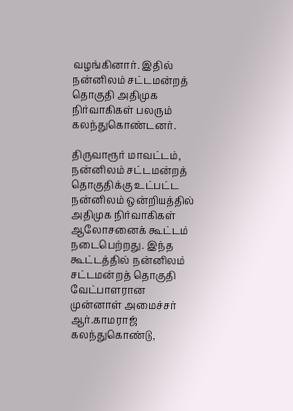வழங்கினார். இதில் நன்னிலம் சட்டமன்றத் தொகுதி அதிமுக நிர்வாகிகள் பலரும் கலந்துகொண்டனர்.

திருவாரூர் மாவட்டம், நன்னிலம் சட்டமன்றத் தொகுதிக்கு உட்பட்ட நன்னிலம் ஒன்றியத்தில் அதிமுக நிர்வாகிகள் ஆலோசனைக் கூட்டம் நடைபெற்றது. இந்த கூட்டத்தில் நன்னிலம் சட்டமன்றத் தொகுதி வேட்பாளரான முன்னாள் அமைச்சர் ஆர்.காமராஜ் கலந்துகொண்டு,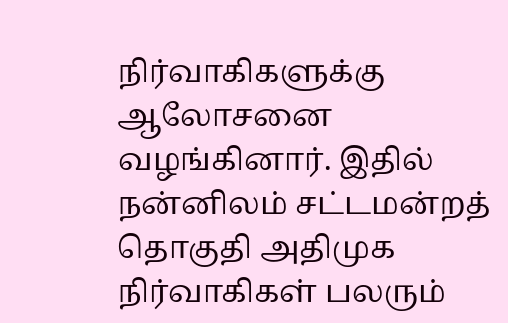நிர்வாகிகளுக்கு ஆலோசனை வழங்கினார். இதில் நன்னிலம் சட்டமன்றத் தொகுதி அதிமுக நிர்வாகிகள் பலரும்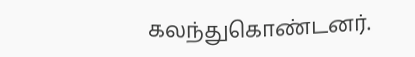கலந்துகொண்டனர்.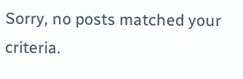Sorry, no posts matched your criteria.